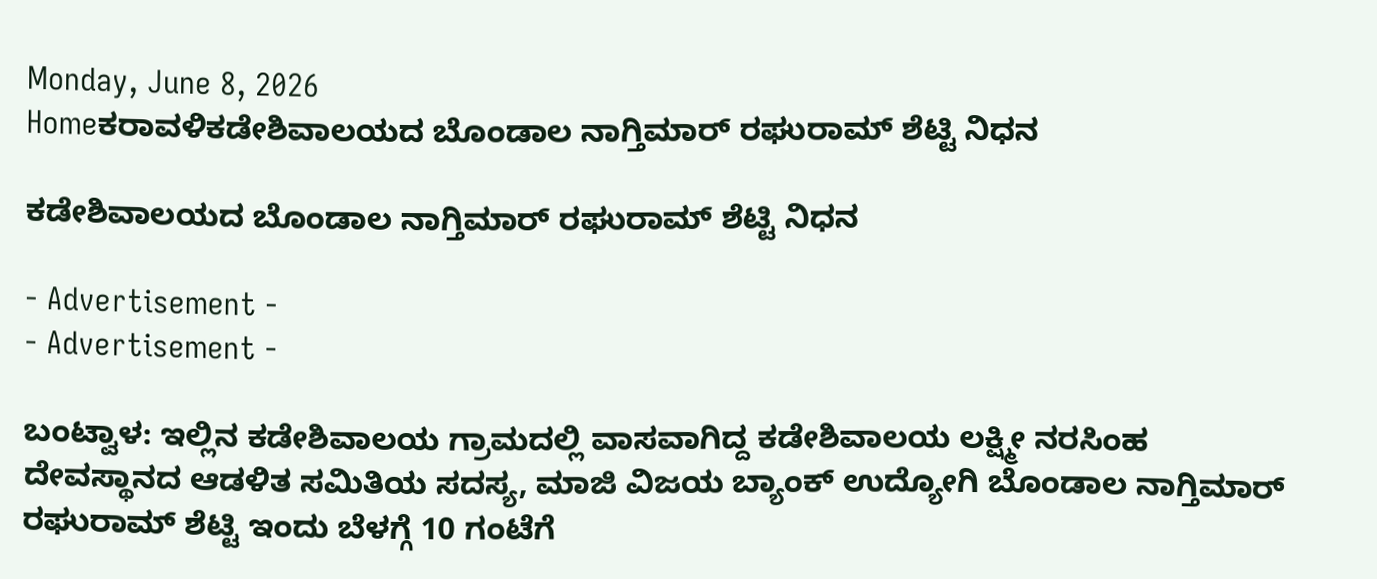Monday, June 8, 2026
Homeಕರಾವಳಿಕಡೇಶಿವಾಲಯದ ಬೊಂಡಾಲ ನಾಗ್ತಿಮಾರ್ ರಘುರಾಮ್ ಶೆಟ್ಟಿ ನಿಧನ

ಕಡೇಶಿವಾಲಯದ ಬೊಂಡಾಲ ನಾಗ್ತಿಮಾರ್ ರಘುರಾಮ್ ಶೆಟ್ಟಿ ನಿಧನ

- Advertisement -
- Advertisement -

ಬಂಟ್ವಾಳ: ಇಲ್ಲಿನ ಕಡೇಶಿವಾಲಯ ಗ್ರಾಮದಲ್ಲಿ ವಾಸವಾಗಿದ್ದ ಕಡೇಶಿವಾಲಯ ಲಕ್ಷ್ಮೀ ನರಸಿಂಹ ದೇವಸ್ಥಾನದ ಆಡಳಿತ ಸಮಿತಿಯ ಸದಸ್ಯ, ಮಾಜಿ ವಿಜಯ ಬ್ಯಾಂಕ್ ಉದ್ಯೋಗಿ ಬೊಂಡಾಲ ನಾಗ್ತಿಮಾರ್ ರಘುರಾಮ್ ಶೆಟ್ಟಿ ಇಂದು ಬೆಳಗ್ಗೆ 10 ಗಂಟೆಗೆ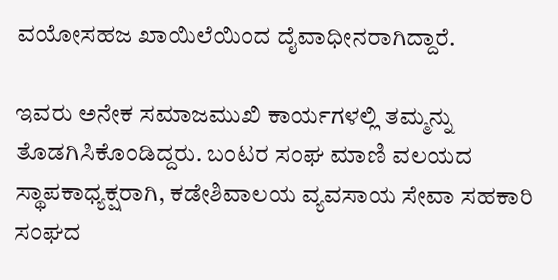ವಯೋಸಹಜ ಖಾಯಿಲೆಯಿಂದ ದೈವಾಧೀನರಾಗಿದ್ದಾರೆ.

ಇವರು ಅನೇಕ ಸಮಾಜಮುಖಿ ಕಾರ್ಯಗಳಲ್ಲಿ ತಮ್ಮನ್ನು ತೊಡಗಿಸಿಕೊಂಡಿದ್ದರು. ಬಂಟರ ಸಂಘ ಮಾಣಿ ವಲಯದ ಸ್ಥಾಪಕಾಧ್ಯಕ್ಷರಾಗಿ, ಕಡೇಶಿವಾಲಯ ವ್ಯವಸಾಯ ಸೇವಾ ಸಹಕಾರಿ ಸಂಘದ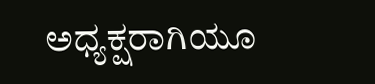ಅ‌ಧ್ಯಕ್ಷರಾಗಿಯೂ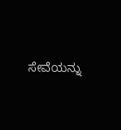ಸೇವೆಯನ್ನು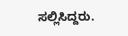ಸಲ್ಲಿಸಿದ್ದರು.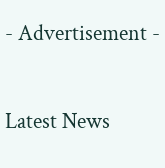- Advertisement -

Latest News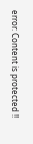error: Content is protected !!